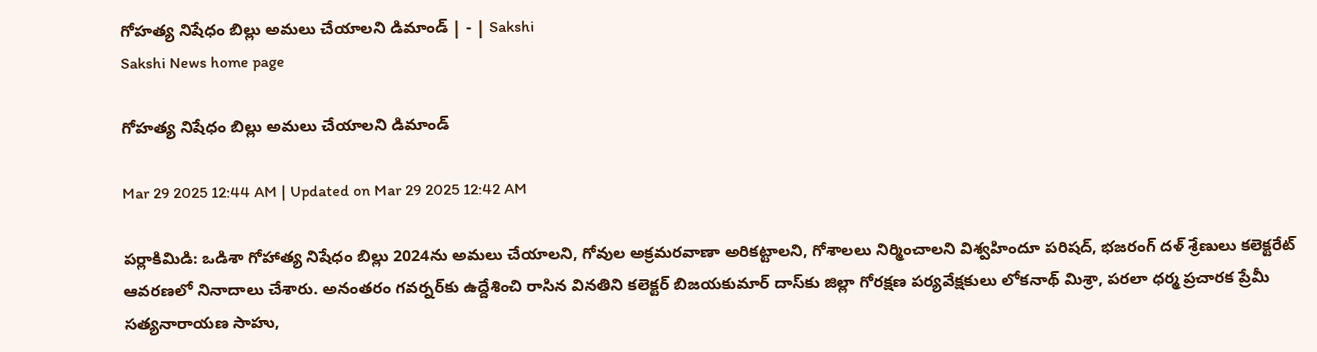గోహత్య నిషేధం బిల్లు అమలు చేయాలని డిమాండ్‌ | - | Sakshi
Sakshi News home page

గోహత్య నిషేధం బిల్లు అమలు చేయాలని డిమాండ్‌

Mar 29 2025 12:44 AM | Updated on Mar 29 2025 12:42 AM

పర్లాకిమిడి: ఒడిశా గోహాత్య నిషేధం బిల్లు 2024ను అమలు చేయాలని, గోవుల అక్రమరవాణా అరికట్టాలని, గోశాలలు నిర్మించాలని విశ్వహిందూ పరిషద్‌, భజరంగ్‌ దళ్‌ శ్రేణులు కలెక్టరేట్‌ ఆవరణలో నినాదాలు చేశారు. అనంతరం గవర్నర్‌కు ఉద్దేశించి రాసిన వినతిని కలెక్టర్‌ బిజయకుమార్‌ దాస్‌కు జిల్లా గోరక్షణ పర్యవేక్షకులు లోకనాథ్‌ మిశ్రా, పరలా ధర్మ ప్రచారక ప్రేమీ సత్యనారాయణ సాహు,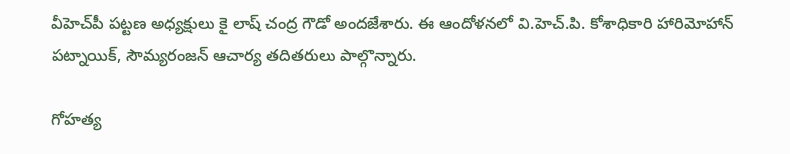వీహెచ్‌పీ పట్టణ అధ్యక్షులు కై లాష్‌ చంద్ర గౌడో అందజేశారు. ఈ ఆందోళనలో వి.హెచ్‌.పి. కోశాధికారి హారిమోహాన్‌ పట్నాయిక్‌, సౌమ్యరంజన్‌ ఆచార్య తదితరులు పాల్గొన్నారు.

గోహత్య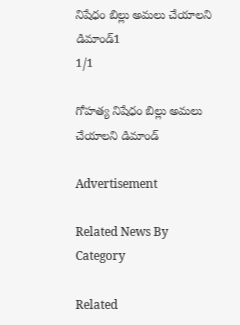నిషేధం బిల్లు అమలు చేయాలని డిమాండ్‌1
1/1

గోహత్య నిషేధం బిల్లు అమలు చేయాలని డిమాండ్‌

Advertisement

Related News By Category

Related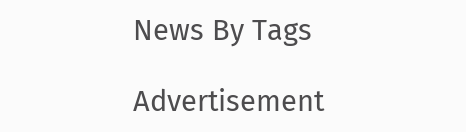News By Tags

Advertisement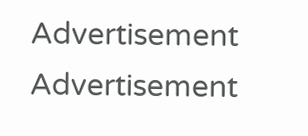Advertisement
Advertisement